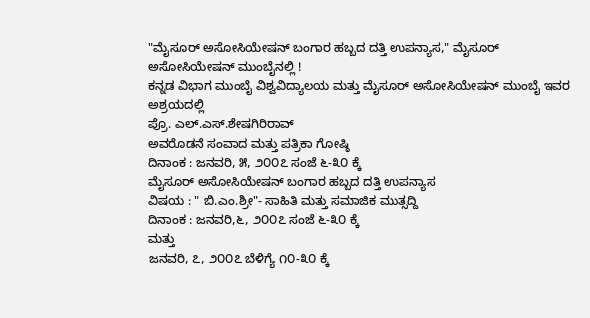"ಮೈಸೂರ್ ಅಸೋಸಿಯೇಷನ್ ಬಂಗಾರ ಹಬ್ಬದ ದತ್ತಿ ಉಪನ್ಯಾಸ," ಮೈಸೂರ್ ಅಸೋಸಿಯೇಷನ್ ಮುಂಬೈನಲ್ಲಿ !
ಕನ್ನಡ ವಿಭಾಗ ಮುಂಬೈ ವಿಶ್ವವಿದ್ಯಾಲಯ ಮತ್ತು ಮೈಸೂರ್ ಅಸೋಸಿಯೇಷನ್ ಮುಂಬೈ ಇವರ ಅಶ್ರಯದಲ್ಲಿ
ಪ್ರೊ. ಎಲ್.ಎಸ್.ಶೇಷಗಿರಿರಾವ್
ಅವರೊಡನೆ ಸಂವಾದ ಮತ್ತು ಪತ್ರಿಕಾ ಗೋಷ್ಠಿ
ದಿನಾಂಕ : ಜನವರಿ, ೫, ೨೦೦೭ ಸಂಜೆ ೬-೩೦ ಕ್ಕೆ
ಮೈಸೂರ್ ಅಸೋಸಿಯೇಷನ್ ಬಂಗಾರ ಹಬ್ಬದ ದತ್ತಿ ಉಪನ್ಯಾಸ
ವಿಷಯ : " ಬಿ.ಎಂ.ಶ್ರೀ"- ಸಾಹಿತಿ ಮತ್ತು ಸಮಾಜಿಕ ಮುತ್ಸದ್ದಿ
ದಿನಾಂಕ : ಜನವರಿ,೬, ೨೦೦೭ ಸಂಜೆ ೬-೩೦ ಕ್ಕೆ
ಮತ್ತು
ಜನವರಿ, ೭, ೨೦೦೭ ಬೆಳಿಗ್ಯೆ ೧೦-೩೦ ಕ್ಕೆ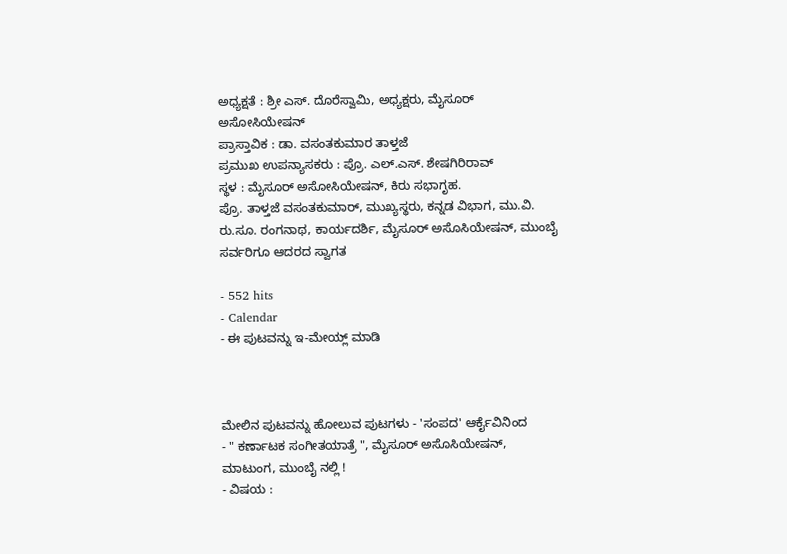ಅಧ್ಯಕ್ಷತೆ : ಶ್ರೀ ಎಸ್. ದೊರೆಸ್ವಾಮಿ, ಅಧ್ಯಕ್ಷರು, ಮೈಸೂರ್ ಅಸೋಸಿಯೇಷನ್
ಪ್ರಾಸ್ತಾವಿಕ : ಡಾ. ವಸಂತಕುಮಾರ ತಾಳ್ತಜೆ
ಪ್ರಮುಖ ಉಪನ್ಯಾಸಕರು : ಪ್ರೊ. ಎಲ್.ಎಸ್. ಶೇಷಗಿರಿರಾವ್
ಸ್ಥಳ : ಮೈಸೂರ್ ಅಸೋಸಿಯೇಷನ್, ಕಿರು ಸಭಾಗೃಹ.
ಪ್ರೊ. ತಾಳ್ತಜೆ ವಸಂತಕುಮಾರ್, ಮುಖ್ಯಸ್ಥರು, ಕನ್ನಡ ವಿಭಾಗ, ಮು.ವಿ.
ರು.ಸೂ. ರಂಗನಾಥ, ಕಾರ್ಯದರ್ಶಿ, ಮೈಸೂರ್ ಅಸೊಸಿಯೇಷನ್, ಮುಂಬೈ
ಸರ್ವರಿಗೂ ಆದರದ ಸ್ವಾಗತ

- 552 hits
- Calendar
- ಈ ಪುಟವನ್ನು ಇ-ಮೇಯ್ಲ್ ಮಾಡಿ



ಮೇಲಿನ ಪುಟವನ್ನು ಹೋಲುವ ಪುಟಗಳು - 'ಸಂಪದ' ಆರ್ಕೈವಿನಿಂದ
- " ಕರ್ಣಾಟಕ ಸಂಗೀತಯಾತ್ರೆ ", ಮೈಸೂರ್ ಅಸೊಸಿಯೇಷನ್, ಮಾಟುಂಗ, ಮುಂಬೈ ನಲ್ಲಿ !
- ವಿಷಯ :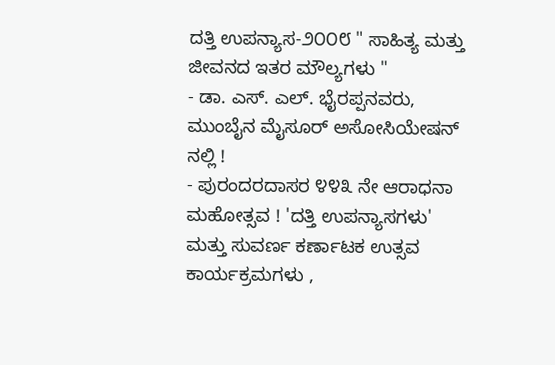ದತ್ತಿ ಉಪನ್ಯಾಸ-೨೦೦೮ " ಸಾಹಿತ್ಯ ಮತ್ತು ಜೀವನದ ಇತರ ಮೌಲ್ಯಗಳು "
- ಡಾ. ಎಸ್. ಎಲ್. ಭೈರಪ್ಪನವರು, ಮುಂಬೈನ ಮೈಸೂರ್ ಅಸೋಸಿಯೇಷನ್ ನಲ್ಲಿ !
- ಪುರಂದರದಾಸರ ೪೪೩ ನೇ ಆರಾಧನಾ ಮಹೋತ್ಸವ ! 'ದತ್ತಿ ಉಪನ್ಯಾಸಗಳು' ಮತ್ತು ಸುವರ್ಣ ಕರ್ಣಾಟಕ ಉತ್ಸವ ಕಾರ್ಯಕ್ರಮಗಳು ,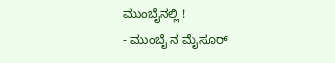ಮುಂಬೈನಲ್ಲಿ !
- ಮುಂಬೈ ನ ಮೈಸೂರ್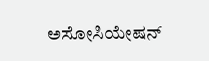ಅಸೋಸಿಯೇಷನ್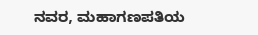ನವರ, ಮಹಾಗಣಪತಿಯ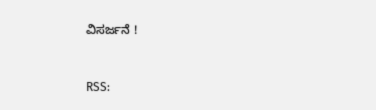ವಿಸರ್ಜನೆ !


RSS: